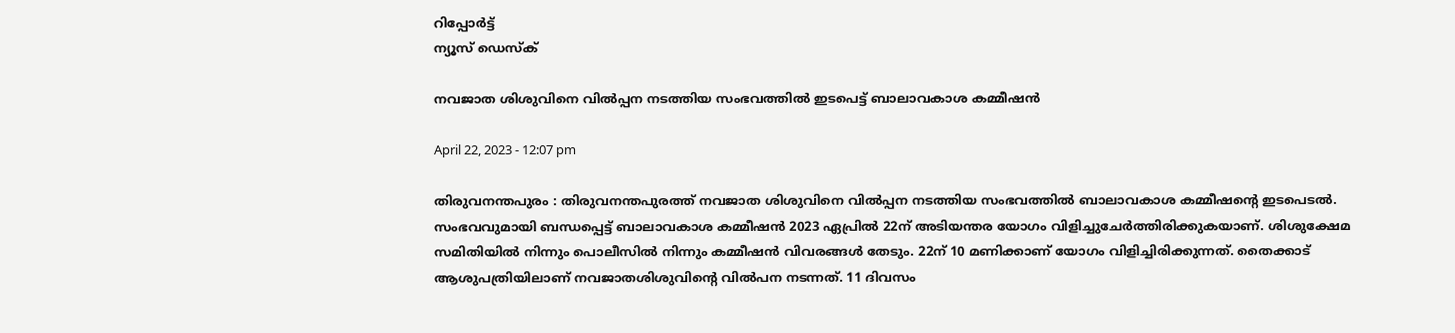റിപ്പോര്‍ട്ട്
ന്യൂസ് ഡെസ്ക്

നവജാത ശിശുവിനെ വിൽപ്പന നടത്തിയ സംഭവത്തിൽ ഇടപെട്ട് ബാലാവകാശ കമ്മീഷൻ

April 22, 2023 - 12:07 pm

തിരുവനന്തപുരം : തിരുവനന്തപുരത്ത് നവജാത ശിശുവിനെ വിൽപ്പന നടത്തിയ സംഭവത്തിൽ ബാലാവകാശ കമ്മീഷന്റെ ഇടപെടൽ. സംഭവവുമായി ബന്ധപ്പെട്ട് ബാലാവകാശ കമ്മീഷൻ 2023 ഏപ്രിൽ 22ന് അടിയന്തര യോഗം വിളിച്ചുചേർത്തിരിക്കുകയാണ്. ശിശുക്ഷേമ സമിതിയിൽ നിന്നും പൊലീസിൽ നിന്നും കമ്മീഷൻ വിവരങ്ങൾ തേടും. 22ന് 10 മണിക്കാണ് യോഗം വിളിച്ചിരിക്കുന്നത്. തൈക്കാട് ആശുപത്രിയിലാണ് നവജാതശിശുവിന്റെ വിൽപന നടന്നത്. 11 ദിവസം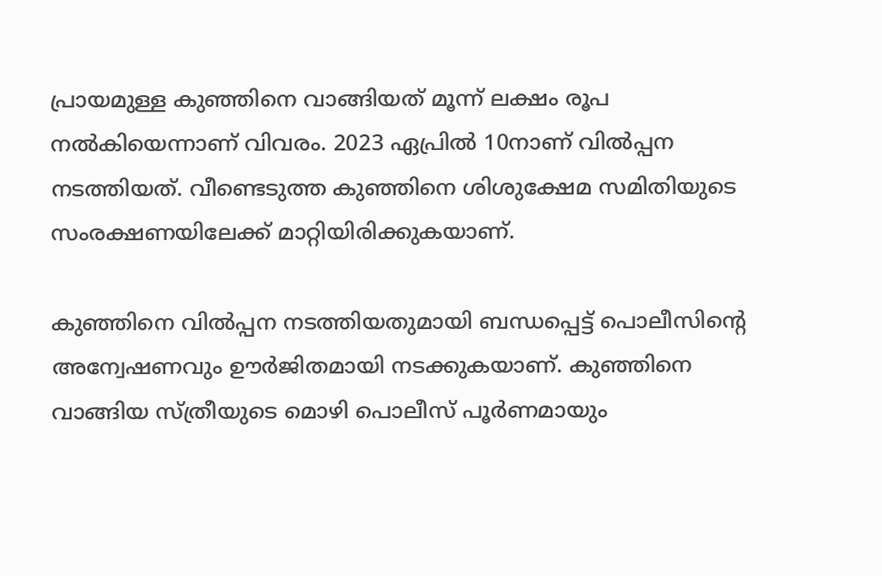പ്രായമുള്ള കുഞ്ഞിനെ വാങ്ങിയത് മൂന്ന് ലക്ഷം രൂപ നൽകിയെന്നാണ് വിവരം. 2023 ഏപ്രിൽ 10നാണ് വിൽപ്പന നടത്തിയത്. വീണ്ടെടുത്ത കുഞ്ഞിനെ ശിശുക്ഷേമ സമിതിയുടെ സംരക്ഷണയിലേക്ക് മാറ്റിയിരിക്കുകയാണ്.

കുഞ്ഞിനെ വിൽപ്പന നടത്തിയതുമായി ബന്ധപ്പെട്ട് പൊലീസിന്റെ അന്വേഷണവും ഊർജിതമായി നടക്കുകയാണ്. കുഞ്ഞിനെ വാങ്ങിയ സ്ത്രീയുടെ മൊഴി പൊലീസ് പൂർണമായും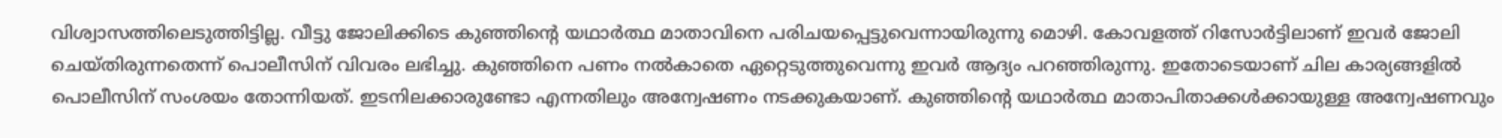വിശ്വാസത്തിലെടുത്തിട്ടില്ല. വീട്ടു ജോലിക്കിടെ കുഞ്ഞിന്റെ യഥാർത്ഥ മാതാവിനെ പരിചയപ്പെട്ടുവെന്നായിരുന്നു മൊഴി. കോവളത്ത് റിസോർട്ടിലാണ് ഇവർ ജോലി ചെയ്തിരുന്നതെന്ന് പൊലീസിന് വിവരം ലഭിച്ചു. കുഞ്ഞിനെ പണം നൽകാതെ ഏറ്റെടുത്തുവെന്നു ഇവർ ആദ്യം പറഞ്ഞിരുന്നു. ഇതോടെയാണ് ചില കാര്യങ്ങളിൽ പൊലീസിന് സംശയം തോന്നിയത്. ഇടനിലക്കാരുണ്ടോ എന്നതിലും അന്വേഷണം നടക്കുകയാണ്. കുഞ്ഞിന്റെ യഥാർത്ഥ മാതാപിതാക്കൾക്കായുള്ള അന്വേഷണവും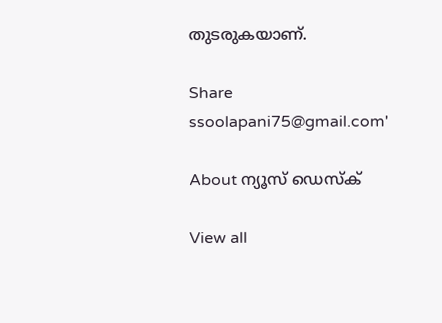തുടരുകയാണ്.

Share
ssoolapani75@gmail.com'

About ന്യൂസ് ഡെസ്ക്

View all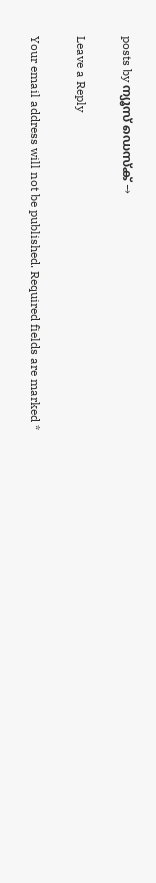posts by ന്യൂസ് ഡെസ്ക് →

Leave a Reply

Your email address will not be published. Required fields are marked *